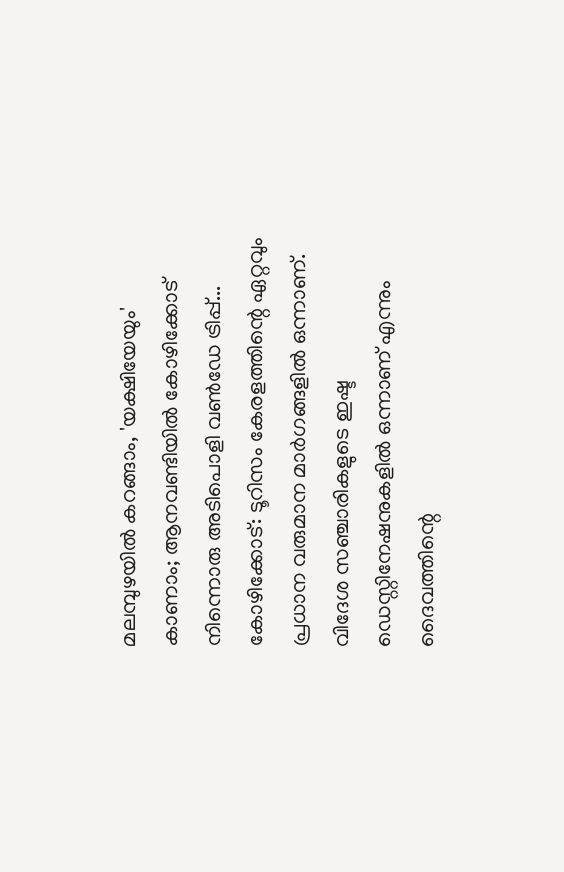മലമ്പുഴയിൽ കറങ്ങാം, 'യക്ഷിയേയും' കാണാം; ആനവണ്ടിയിൽ കോഴിക്കോട് നിന്നൊരു അടിപൊളി വൺഡേ ട്രിപ്പ്...
കോഴിക്കോട്: ടൂറിസം കേരളത്തിന്റെ ഏറ്റവും പ്രധാന വരുമാന മാർഗങ്ങളിൽ ഒന്നാണ്. വിദേശ സഞ്ചാരികളുടെ ഇഷ്ട ഡെസ്റ്റിനേഷനുകളിൽ ഒന്നാണ് എന്നും ദൈവത്തിന്റെ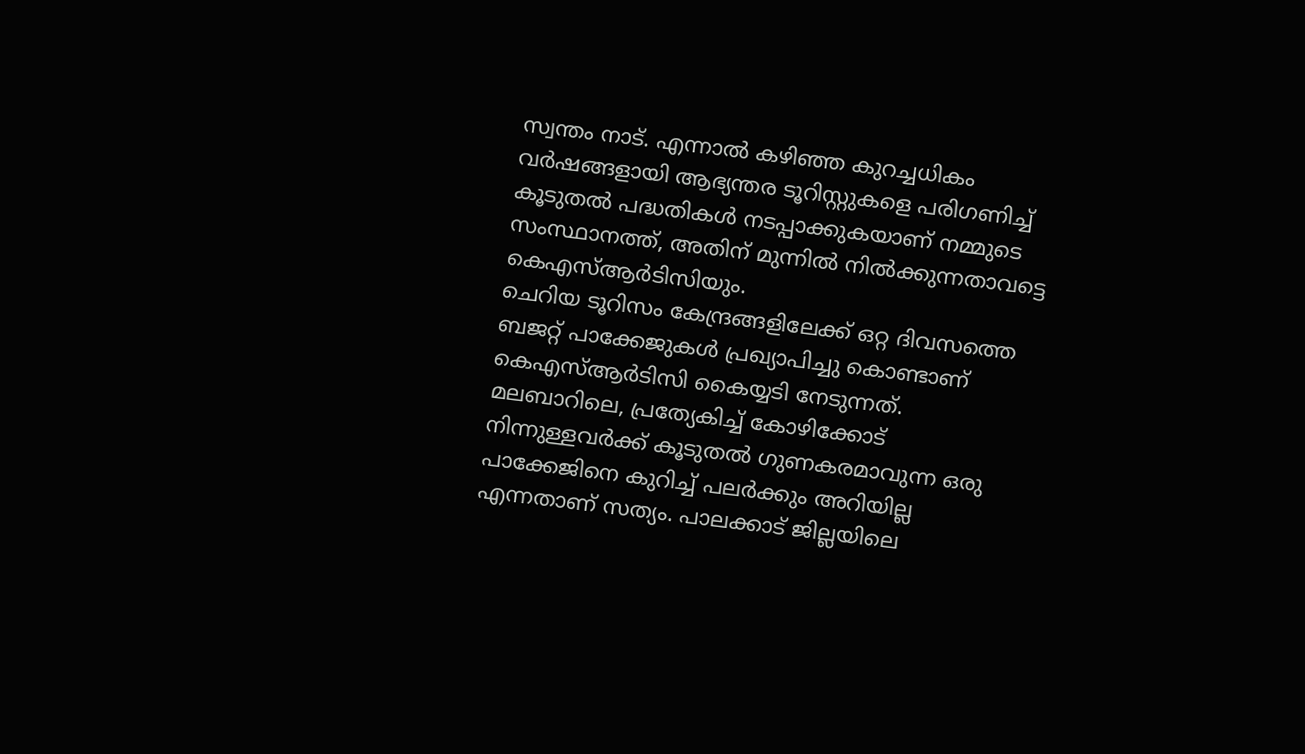സ്വന്തം നാട്. എന്നാൽ കഴിഞ്ഞ കുറച്ചധികം വർഷങ്ങളായി ആഭ്യന്തര ടൂറിസ്റ്റുകളെ പരിഗണിച്ച് കൂടുതൽ പദ്ധതികൾ നടപ്പാക്കുകയാണ് നമ്മുടെ സംസ്ഥാനത്ത്, അതിന് മുന്നിൽ നിൽക്കുന്നതാവട്ടെ കെഎസ്ആർടിസിയും.
ചെറിയ ടൂറിസം കേന്ദ്രങ്ങളിലേക്ക് ഒറ്റ ദിവസത്തെ ബജറ്റ് പാക്കേജുകൾ പ്രഖ്യാപിച്ചു കൊണ്ടാണ് കെഎസ്ആർടിസി കൈയ്യടി നേടുന്നത്. മലബാറിലെ, പ്രത്യേകിച്ച് കോഴിക്കോട് നിന്നുള്ളവർക്ക് കൂടുതൽ ഗുണകരമാവുന്ന ഒരു പാക്കേജിനെ കുറിച്ച് പലർക്കും അറിയില്ല എന്നതാണ് സത്യം. പാലക്കാട് ജില്ലയിലെ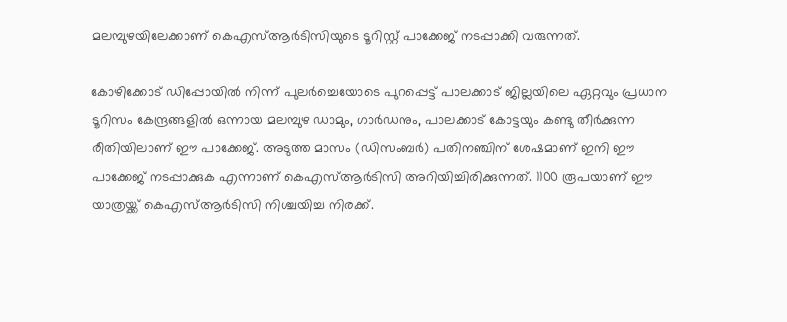മലമ്പുഴയിലേക്കാണ് കെഎസ്ആർടിസിയുടെ ടൂറിസ്റ്റ് പാക്കേജ് നടപ്പാക്കി വരുന്നത്.

കോഴിക്കോട് ഡിപ്പോയിൽ നിന്ന് പുലർച്ചെയോടെ പുറപ്പെട്ട് പാലക്കാട് ജില്ലയിലെ ഏറ്റവും പ്രധാന ടൂറിസം കേന്ദ്രങ്ങളിൽ ഒന്നായ മലമ്പുഴ ഡാമും, ഗാർഡനും, പാലക്കാട് കോട്ടയും കണ്ടു തീർക്കുന്ന രീതിയിലാണ് ഈ പാക്കേജ്. അടുത്ത മാസം (ഡിസംബർ) പതിനഞ്ചിന് ശേഷമാണ് ഇനി ഈ പാക്കേജ് നടപ്പാക്കുക എന്നാണ് കെഎസ്ആർടിസി അറിയിച്ചിരിക്കുന്നത്. 1100 രൂപയാണ് ഈ യാത്രയ്ക്ക് കെഎസ്ആർടിസി നിശ്ചയിച്ച നിരക്ക്.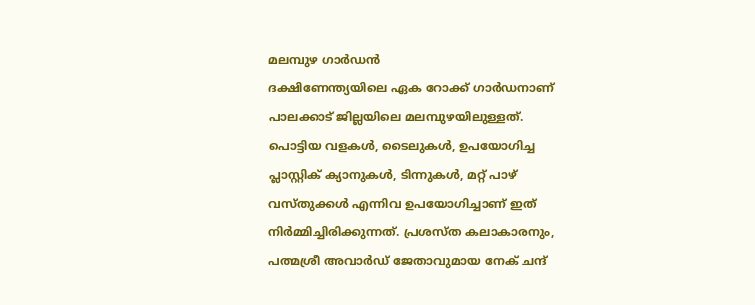മലമ്പുഴ ഗാർഡൻ
ദക്ഷിണേന്ത്യയിലെ ഏക റോക്ക് ഗാർഡനാണ് പാലക്കാട് ജില്ലയിലെ മലമ്പുഴയിലുള്ളത്. പൊട്ടിയ വളകൾ, ടൈലുകൾ, ഉപയോഗിച്ച പ്ലാസ്റ്റിക് ക്യാനുകൾ, ടിന്നുകൾ, മറ്റ് പാഴ് വസ്തുക്കൾ എന്നിവ ഉപയോഗിച്ചാണ് ഇത് നിർമ്മിച്ചിരിക്കുന്നത്. പ്രശസ്ത കലാകാരനും, പത്മശ്രീ അവാർഡ് ജേതാവുമായ നേക് ചന്ദ്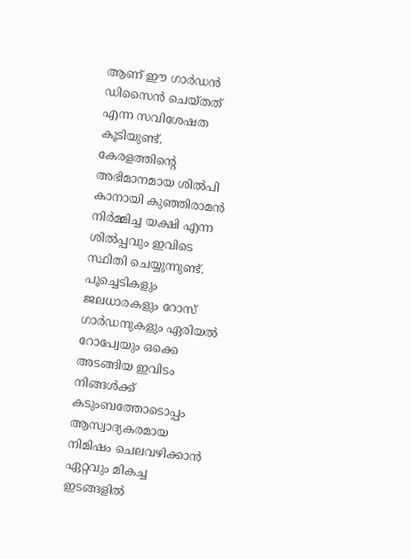ആണ് ഈ ഗാർഡൻ ഡിസൈൻ ചെയ്തത് എന്ന സവിശേഷത കൂടിയുണ്ട്.
കേരളത്തിന്റെ അഭിമാനമായ ശിൽപി കാനായി കുഞ്ഞിരാമൻ നിർമ്മിച്ച യക്ഷി എന്ന ശിൽപ്പവും ഇവിടെ സ്ഥിതി ചെയ്യുന്നുണ്ട്. പൂച്ചെടികളും ജലധാരകളും റോസ് ഗാർഡനുകളും ഏരിയൽ റോപ്വേയും ഒക്കെ അടങ്ങിയ ഇവിടം നിങ്ങൾക്ക് കടുംബത്തോടൊപ്പം ആസ്വാദ്യകരമായ നിമിഷം ചെലവഴിക്കാൻ ഏറ്റവും മികച്ച ഇടങ്ങളിൽ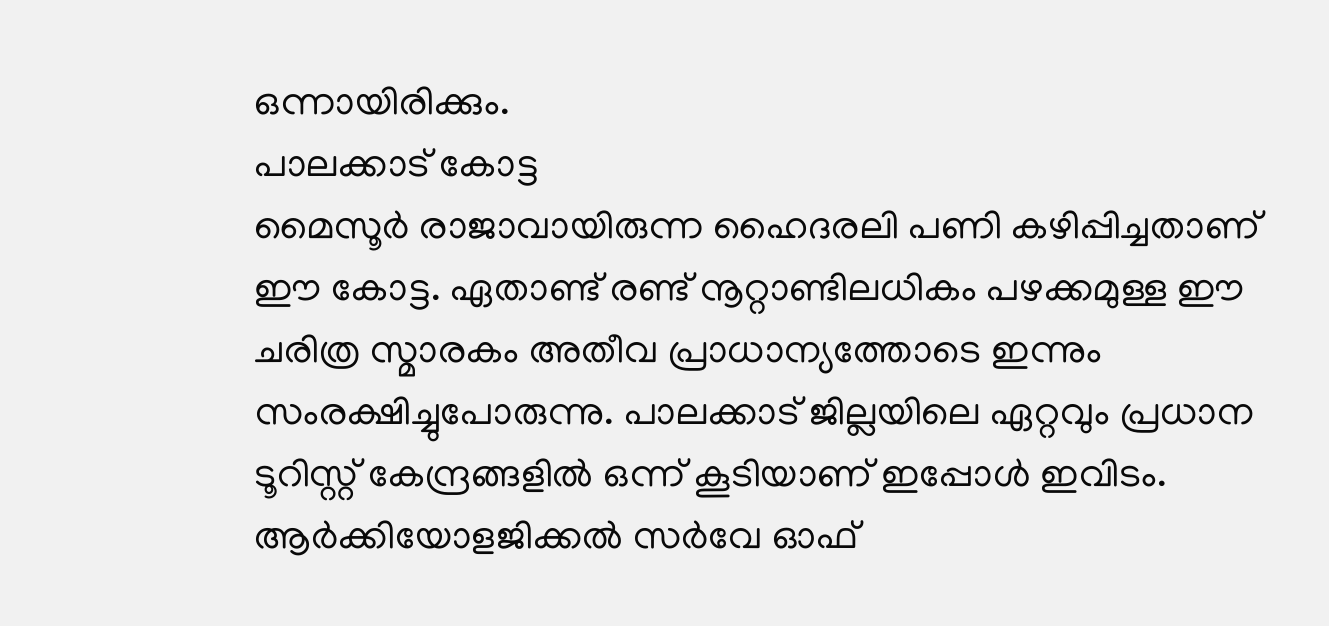ഒന്നായിരിക്കും.
പാലക്കാട് കോട്ട
മൈസൂർ രാജാവായിരുന്ന ഹൈദരലി പണി കഴിപ്പിച്ചതാണ് ഈ കോട്ട. ഏതാണ്ട് രണ്ട് നൂറ്റാണ്ടിലധികം പഴക്കമുള്ള ഈ ചരിത്ര സ്മാരകം അതീവ പ്രാധാന്യത്തോടെ ഇന്നും സംരക്ഷിച്ചുപോരുന്നു. പാലക്കാട് ജില്ലയിലെ ഏറ്റവും പ്രധാന ടൂറിസ്റ്റ് കേന്ദ്രങ്ങളിൽ ഒന്ന് കൂടിയാണ് ഇപ്പോൾ ഇവിടം. ആർക്കിയോളജിക്കൽ സർവേ ഓഫ്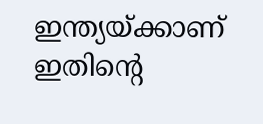ഇന്ത്യയ്ക്കാണ് ഇതിന്റെ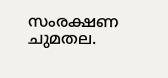സംരക്ഷണ ചുമതല.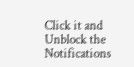Click it and Unblock the Notifications